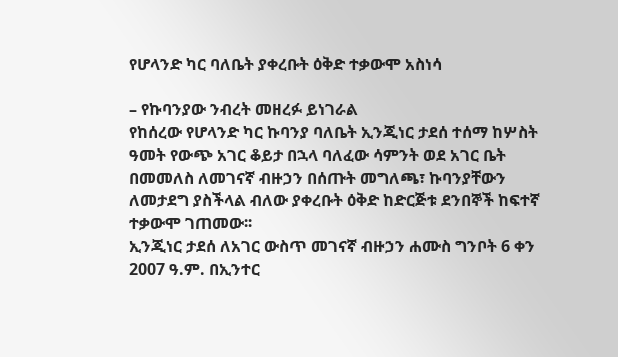የሆላንድ ካር ባለቤት ያቀረቡት ዕቅድ ተቃውሞ አስነሳ

– የኩባንያው ንብረት መዘረፉ ይነገራል
የከሰረው የሆላንድ ካር ኩባንያ ባለቤት ኢንጂነር ታደሰ ተሰማ ከሦስት ዓመት የውጭ አገር ቆይታ በኋላ ባለፈው ሳምንት ወደ አገር ቤት በመመለስ ለመገናኛ ብዙኃን በሰጡት መግለጫ፣ ኩባንያቸውን ለመታደግ ያስችላል ብለው ያቀረቡት ዕቅድ ከድርጅቱ ደንበኞች ከፍተኛ ተቃውሞ ገጠመው፡፡
ኢንጂነር ታደሰ ለአገር ውስጥ መገናኛ ብዙኃን ሐሙስ ግንቦት 6 ቀን 2007 ዓ.ም. በኢንተር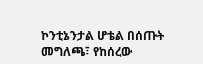ኮንቲኔንታል ሆቴል በሰጡት መግለጫ፣ የከሰረው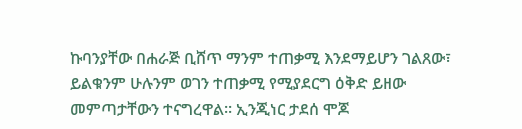ኩባንያቸው በሐራጅ ቢሸጥ ማንም ተጠቃሚ እንደማይሆን ገልጸው፣ ይልቁንም ሁሉንም ወገን ተጠቃሚ የሚያደርግ ዕቅድ ይዘው መምጣታቸውን ተናግረዋል፡፡ ኢንጂነር ታደሰ ሞጆ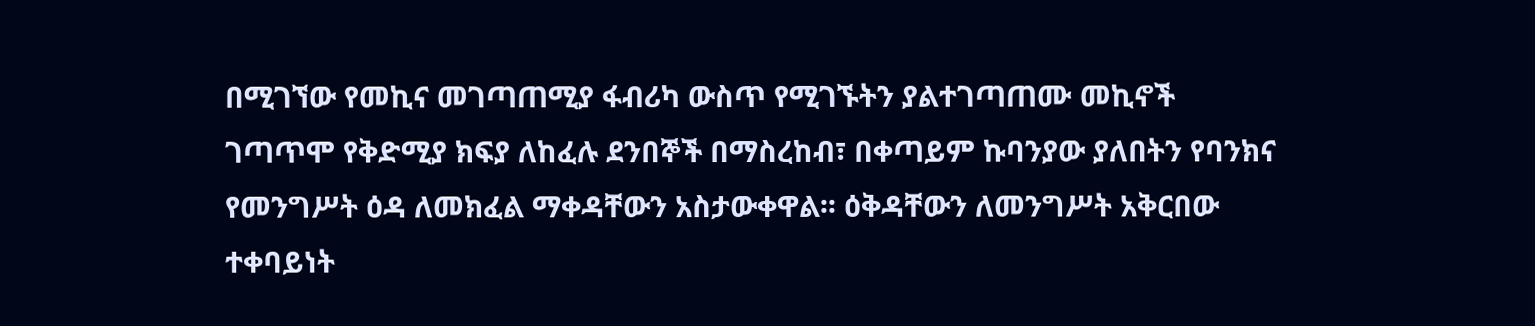በሚገኘው የመኪና መገጣጠሚያ ፋብሪካ ውስጥ የሚገኙትን ያልተገጣጠሙ መኪኖች ገጣጥሞ የቅድሚያ ክፍያ ለከፈሉ ደንበኞች በማስረከብ፣ በቀጣይም ኩባንያው ያለበትን የባንክና የመንግሥት ዕዳ ለመክፈል ማቀዳቸውን አስታውቀዋል፡፡ ዕቅዳቸውን ለመንግሥት አቅርበው ተቀባይነት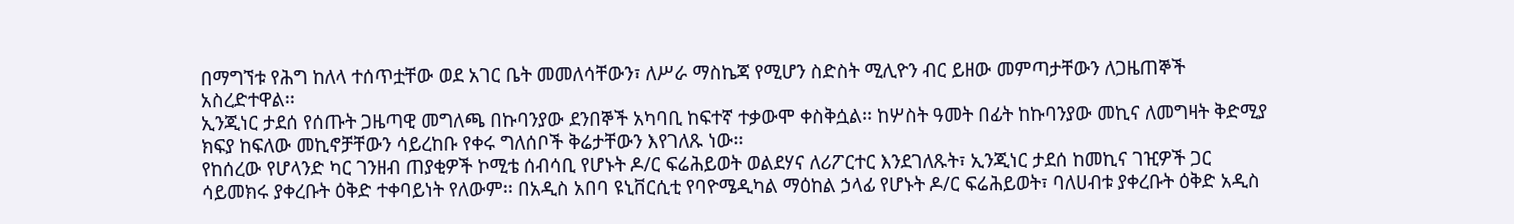በማግኘቱ የሕግ ከለላ ተሰጥቷቸው ወደ አገር ቤት መመለሳቸውን፣ ለሥራ ማስኬጃ የሚሆን ስድስት ሚሊዮን ብር ይዘው መምጣታቸውን ለጋዜጠኞች አስረድተዋል፡፡
ኢንጂነር ታደሰ የሰጡት ጋዜጣዊ መግለጫ በኩባንያው ደንበኞች አካባቢ ከፍተኛ ተቃውሞ ቀስቅሷል፡፡ ከሦስት ዓመት በፊት ከኩባንያው መኪና ለመግዛት ቅድሚያ ክፍያ ከፍለው መኪኖቻቸውን ሳይረከቡ የቀሩ ግለሰቦች ቅሬታቸውን እየገለጹ ነው፡፡
የከሰረው የሆላንድ ካር ገንዘብ ጠያቂዎች ኮሚቴ ሰብሳቢ የሆኑት ዶ/ር ፍሬሕይወት ወልደሃና ለሪፖርተር እንደገለጹት፣ ኢንጂነር ታደሰ ከመኪና ገዢዎች ጋር ሳይመክሩ ያቀረቡት ዕቅድ ተቀባይነት የለውም፡፡ በአዲስ አበባ ዩኒቨርሲቲ የባዮሜዲካል ማዕከል ኃላፊ የሆኑት ዶ/ር ፍሬሕይወት፣ ባለሀብቱ ያቀረቡት ዕቅድ አዲስ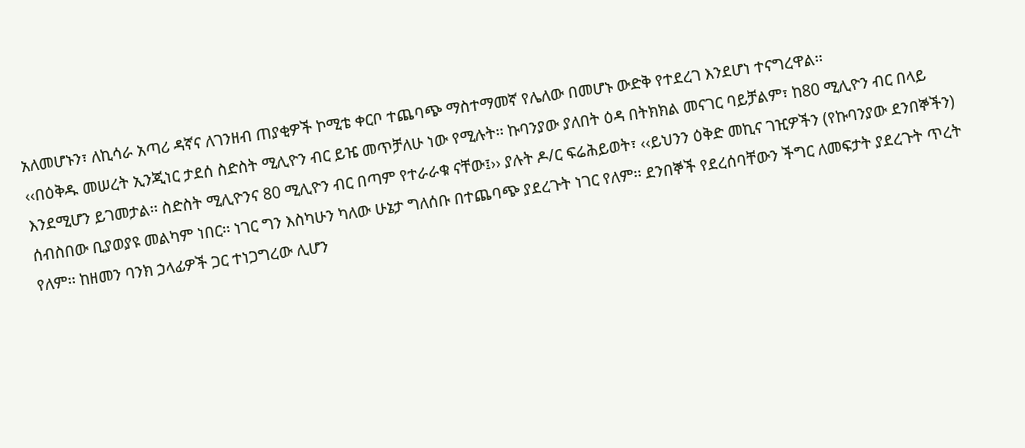አለመሆኑን፣ ለኪሳራ አጣሪ ዳኛና ለገንዘብ ጠያቂዎች ኮሚቴ ቀርቦ ተጨባጭ ማስተማመኛ የሌለው በመሆኑ ውድቅ የተደረገ እንደሆነ ተናግረዋል፡፡
‹‹በዕቅዱ መሠረት ኢንጂነር ታደሰ ስድስት ሚሊዮን ብር ይዤ መጥቻለሁ ነው የሚሉት፡፡ ኩባንያው ያለበት ዕዳ በትክክል መናገር ባይቻልም፣ ከ80 ሚሊዮን ብር በላይ እንደሚሆን ይገመታል፡፡ ስድስት ሚሊዮንና 80 ሚሊዮን ብር በጣም የተራራቁ ናቸው፤›› ያሉት ዶ/ር ፍሬሕይወት፣ ‹‹ይህንን ዕቅድ መኪና ገዢዎችን (የኩባንያው ደንበኞችን) ሰብስበው ቢያወያዩ መልካም ነበር፡፡ ነገር ግን እስካሁን ካለው ሁኔታ ግለሰቡ በተጨባጭ ያደረጉት ነገር የለም፡፡ ደንበኞች የደረሰባቸውን ችግር ለመፍታት ያደረጉት ጥረት የለም፡፡ ከዘመን ባንክ ኃላፊዎች ጋር ተነጋግረው ሊሆን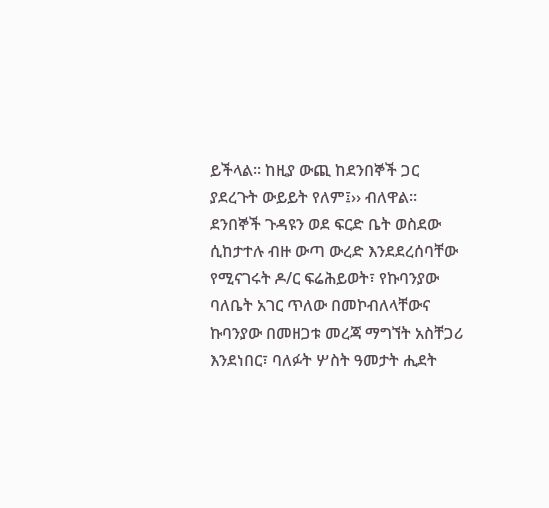ይችላል፡፡ ከዚያ ውጪ ከደንበኞች ጋር ያደረጉት ውይይት የለም፤›› ብለዋል፡፡
ደንበኞች ጉዳዩን ወደ ፍርድ ቤት ወስደው ሲከታተሉ ብዙ ውጣ ውረድ እንደደረሰባቸው የሚናገሩት ዶ/ር ፍሬሕይወት፣ የኩባንያው ባለቤት አገር ጥለው በመኮብለላቸውና ኩባንያው በመዘጋቱ መረጃ ማግኘት አስቸጋሪ እንደነበር፣ ባለፉት ሦስት ዓመታት ሒደት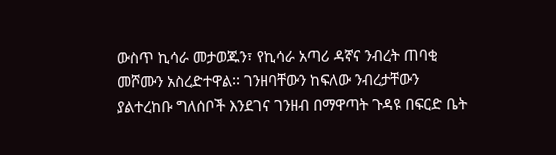ውስጥ ኪሳራ መታወጁን፣ የኪሳራ አጣሪ ዳኛና ንብረት ጠባቂ መሾሙን አስረድተዋል፡፡ ገንዘባቸውን ከፍለው ንብረታቸውን ያልተረከቡ ግለሰቦች እንደገና ገንዘብ በማዋጣት ጉዳዩ በፍርድ ቤት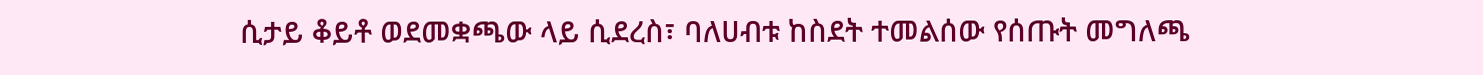ሲታይ ቆይቶ ወደመቋጫው ላይ ሲደረስ፣ ባለሀብቱ ከስደት ተመልሰው የሰጡት መግለጫ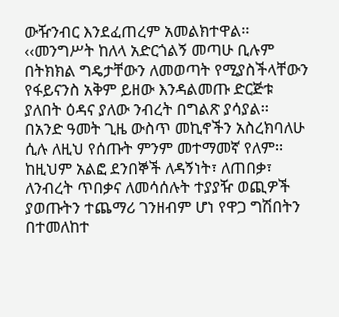ውዥንብር እንደፈጠረም አመልክተዋል፡፡
‹‹መንግሥት ከለላ አድርጎልኝ መጣሁ ቢሉም በትክክል ግዴታቸውን ለመወጣት የሚያስችላቸውን የፋይናንስ አቅም ይዘው እንዳልመጡ ድርጅቱ ያለበት ዕዳና ያለው ንብረት በግልጽ ያሳያል፡፡ በአንድ ዓመት ጊዜ ውስጥ መኪኖችን አስረክባለሁ ሲሉ ለዚህ የሰጡት ምንም መተማመኛ የለም፡፡ ከዚህም አልፎ ደንበኞች ለዳኝነት፣ ለጠበቃ፣ ለንብረት ጥበቃና ለመሳሰሉት ተያያዥ ወጪዎች ያወጡትን ተጨማሪ ገንዘብም ሆነ የዋጋ ግሽበትን በተመለከተ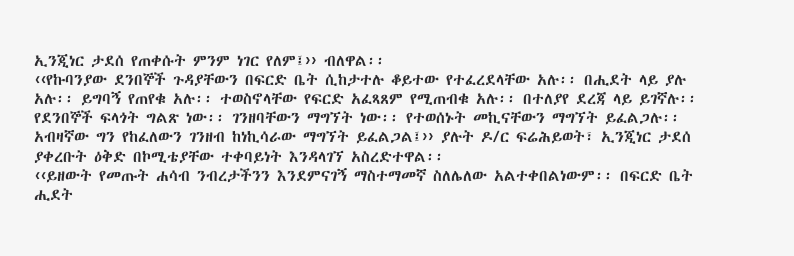ኢንጂነር ታደሰ የጠቀሱት ምንም ነገር የለም፤›› ብለዋል፡፡
‹‹የኩባንያው ደንበኞች ጉዳያቸውን በፍርድ ቤት ሲከታተሉ ቆይተው የተፈረደላቸው አሉ፡፡ በሒደት ላይ ያሉ አሉ፡፡ ይግባኝ የጠየቁ አሉ፡፡ ተወስኖላቸው የፍርድ አፈጻጸም የሚጠብቁ አሉ፡፡ በተለያየ ደረጃ ላይ ይገኛሉ፡፡ የደንበኞች ፍላጎት ግልጽ ነው፡፡ ገንዘባቸውን ማግኘት ነው፡፡ የተወሰኑት መኪናቸውን ማግኘት ይፈልጋሉ፡፡ አብዛኛው ግን የከፈለውን ገንዘብ ከነኪሳራው ማግኘት ይፈልጋል፤›› ያሉት ዶ/ር ፍሬሕይወት፣ ኢንጂነር ታደሰ ያቀረቡት ዕቅድ በኮሚቴያቸው ተቀባይነት እንዳላገኘ አስረድተዋል፡፡
‹‹ይዘውት የመጡት ሐሳብ ንብረታችንን እንደምናገኝ ማስተማመኛ ስለሌለው አልተቀበልነውም፡፡ በፍርድ ቤት ሒደት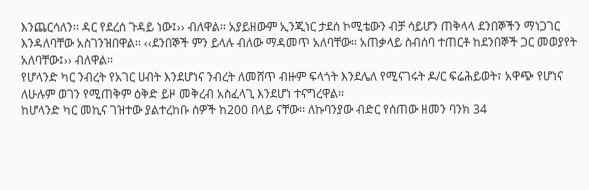እንጨርሳለን፡፡ ዳር የደረሰ ጉዳይ ነው፤›› ብለዋል፡፡ አያይዘውም ኢንጂነር ታደሰ ኮሚቴውን ብቻ ሳይሆን ጠቅላላ ደንበኞችን ማነጋገር እንዳለባቸው አስገንዝበዋል፡፡ ‹‹ደንበኞች ምን ይላሉ ብለው ማዳመጥ አለባቸው፡፡ አጠቃላይ ስብሰባ ተጠርቶ ከደንበኞች ጋር መወያየት አለባቸው፤›› ብለዋል፡፡
የሆላንድ ካር ንብረት የአገር ሀብት እንደሆነና ንብረት ለመሸጥ ብዙም ፍላጎት እንደሌለ የሚናገሩት ዶ/ር ፍሬሕይወት፣ አዋጭ የሆነና ለሁሉም ወገን የሚጠቅም ዕቅድ ይዞ መቅረብ አስፈላጊ እንደሆነ ተናግረዋል፡፡
ከሆላንድ ካር መኪና ገዝተው ያልተረከቡ ሰዎች ከ200 በላይ ናቸው፡፡ ለኩባንያው ብድር የሰጠው ዘመን ባንክ 34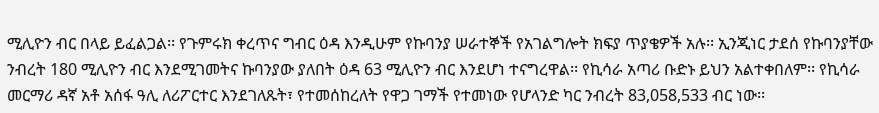ሚሊዮን ብር በላይ ይፈልጋል፡፡ የጉምሩክ ቀረጥና ግብር ዕዳ እንዲሁም የኩባንያ ሠራተኞች የአገልግሎት ክፍያ ጥያቄዎች አሉ፡፡ ኢንጂነር ታደሰ የኩባንያቸው ንብረት 180 ሚሊዮን ብር እንደሚገመትና ኩባንያው ያለበት ዕዳ 63 ሚሊዮን ብር እንደሆነ ተናግረዋል፡፡ የኪሳራ አጣሪ ቡድኑ ይህን አልተቀበለም፡፡ የኪሳራ መርማሪ ዳኛ አቶ አሰፋ ዓሊ ለሪፖርተር እንደገለጹት፣ የተመሰከረለት የዋጋ ገማች የተመነው የሆላንድ ካር ንብረት 83,058,533 ብር ነው፡፡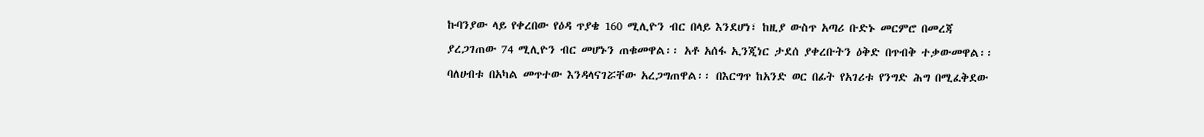ኩባንያው ላይ የቀረበው የዕዳ ጥያቄ 160 ሚሊዮን ብር በላይ እንደሆነ፣ ከዚያ ውስጥ አጣሪ ቡድኑ መርምሮ በመረጃ ያረጋገጠው 74 ሚሊዮን ብር መሆኑን ጠቁመዋል፡፡ አቶ አሰፋ ኢንጂነር ታደሰ ያቀረቡትን ዕቅድ በጥብቅ ተቃውመዋል፡፡ ባለሀብቱ በአካል መጥተው እንዳላናገሯቸው አረጋግጠዋል፡፡ በእርግጥ ከአንድ ወር በፊት የአገሪቱ የንግድ ሕግ በሚፈቅደው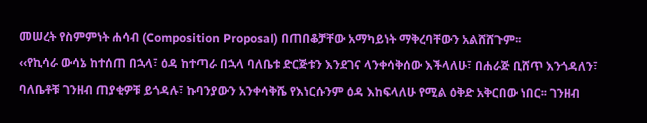መሠረት የስምምነት ሐሳብ (Composition Proposal) በጠበቆቻቸው አማካይነት ማቅረባቸውን አልሸሸጉም፡፡
‹‹የኪሳራ ውሳኔ ከተሰጠ በኋላ፣ ዕዳ ከተጣራ በኋላ ባለቤቱ ድርጅቱን እንደገና ላንቀሳቅሰው እችላለሁ፣ በሐራጅ ቢሸጥ እንጎዳለን፣ ባለቤቶቹ ገንዘብ ጠያቂዎቹ ይጎዳሉ፣ ኩባንያውን አንቀሳቅሼ የእነርሱንም ዕዳ እከፍላለሁ የሚል ዕቅድ አቅርበው ነበር፡፡ ገንዘብ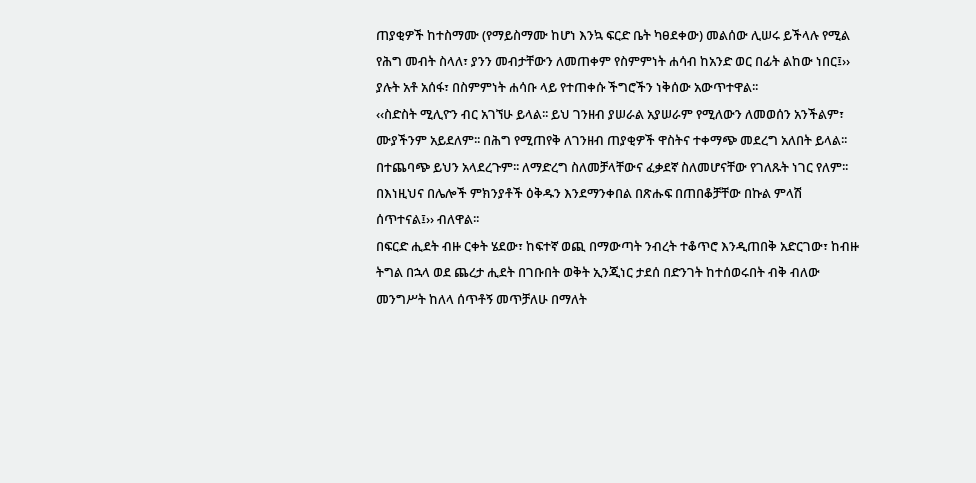ጠያቂዎች ከተስማሙ (የማይስማሙ ከሆነ እንኳ ፍርድ ቤት ካፀደቀው) መልሰው ሊሠሩ ይችላሉ የሚል የሕግ መብት ስላለ፣ ያንን መብታቸውን ለመጠቀም የስምምነት ሐሳብ ከአንድ ወር በፊት ልከው ነበር፤›› ያሉት አቶ አሰፋ፣ በስምምነት ሐሳቡ ላይ የተጠቀሱ ችግሮችን ነቅሰው አውጥተዋል፡፡
‹‹ስድስት ሚሊዮን ብር አገኘሁ ይላል፡፡ ይህ ገንዘብ ያሠራል አያሠራም የሚለውን ለመወሰን አንችልም፣ ሙያችንም አይደለም፡፡ በሕግ የሚጠየቅ ለገንዘብ ጠያቂዎች ዋስትና ተቀማጭ መደረግ አለበት ይላል፡፡ በተጨባጭ ይህን አላደረጉም፡፡ ለማድረግ ስለመቻላቸውና ፈቃደኛ ስለመሆናቸው የገለጹት ነገር የለም፡፡ በእነዚህና በሌሎች ምክንያቶች ዕቅዱን እንደማንቀበል በጽሑፍ በጠበቆቻቸው በኩል ምላሽ ሰጥተናል፤›› ብለዋል፡፡
በፍርድ ሒደት ብዙ ርቀት ሄደው፣ ከፍተኛ ወጪ በማውጣት ንብረት ተቆጥሮ እንዲጠበቅ አድርገው፣ ከብዙ ትግል በኋላ ወደ ጨረታ ሒደት በገቡበት ወቅት ኢንጂነር ታደሰ በድንገት ከተሰወሩበት ብቅ ብለው መንግሥት ከለላ ሰጥቶኝ መጥቻለሁ በማለት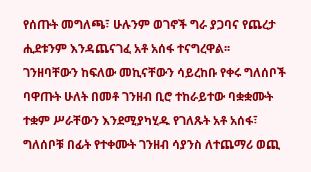የሰጡት መግለጫ፣ ሁሉንም ወገኖች ግራ ያጋባና የጨረታ ሒደቱንም እንዳጨናገፈ አቶ አሰፋ ተናግረዋል፡፡
ገንዘባቸውን ከፍለው መኪናቸውን ሳይረከቡ የቀሩ ግለሰቦች ባዋጡት ሁለት በመቶ ገንዘብ ቢሮ ተከራይተው ባቋቋሙት ተቋም ሥራቸውን እንደሚያካሂዱ የገለጹት አቶ አሰፋ፣ ግለሰቦቹ በፊት የተቀሙት ገንዘብ ሳያንስ ለተጨማሪ ወጪ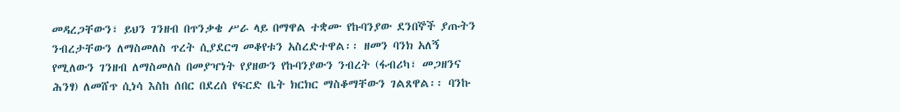መዳረጋቸውን፣ ይህን ገንዘብ በጥንቃቄ ሥራ ላይ በማዋል ተቋሙ የኩባንያው ደንበኞች ያጡትን ንብረታቸውን ለማስመለስ ጥረት ሲያደርግ መቆየቱን አስረድተዋል፡፡ ዘመን ባንክ አለኝ የሚለውን ገንዘብ ለማስመለስ በመያዣነት የያዘውን የኩባንያውን ንብረት (ፋብሪካ፣ መጋዘንና ሕንፃ) ለመሸጥ ሲነሳ እስከ ሰበር በደረሰ የፍርድ ቤት ክርክር ማስቆማቸውን ገልጸዋል፡፡ ባንኩ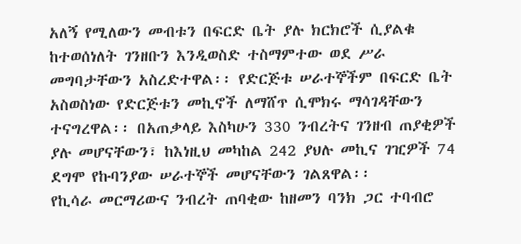አለኝ የሚለውን መብቱን በፍርድ ቤት ያሉ ክርክሮች ሲያልቁ ከተወሰነለት ገንዘቡን እንዲወስድ ተስማምተው ወደ ሥራ መግባታቸውን አስረድተዋል፡፡ የድርጅቱ ሠራተኞችም በፍርድ ቤት አስወስነው የድርጅቱን መኪኖች ለማሸጥ ሲሞክሩ ማሳገዳቸውን ተናግረዋል፡፡ በአጠቃላይ እስካሁን 330 ንብረትና ገንዘብ ጠያቂዎች ያሉ መሆናቸውን፣ ከእነዚህ መካከል 242 ያህሉ መኪና ገዢዎች 74 ደግሞ የኩባንያው ሠራተኞች መሆናቸውን ገልጸዋል፡፡
የኪሳራ መርማሪውና ንብረት ጠባቂው ከዘመን ባንክ ጋር ተባብሮ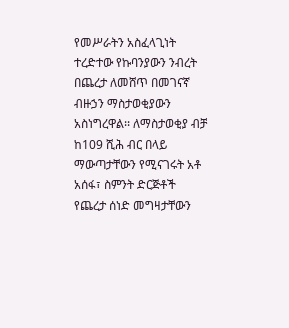የመሥራትን አስፈላጊነት ተረድተው የኩባንያውን ንብረት በጨረታ ለመሸጥ በመገናኛ ብዙኃን ማስታወቂያውን አስነግረዋል፡፡ ለማስታወቂያ ብቻ ከ109 ሺሕ ብር በላይ ማውጣታቸውን የሚናገሩት አቶ አሰፋ፣ ስምንት ድርጅቶች የጨረታ ሰነድ መግዛታቸውን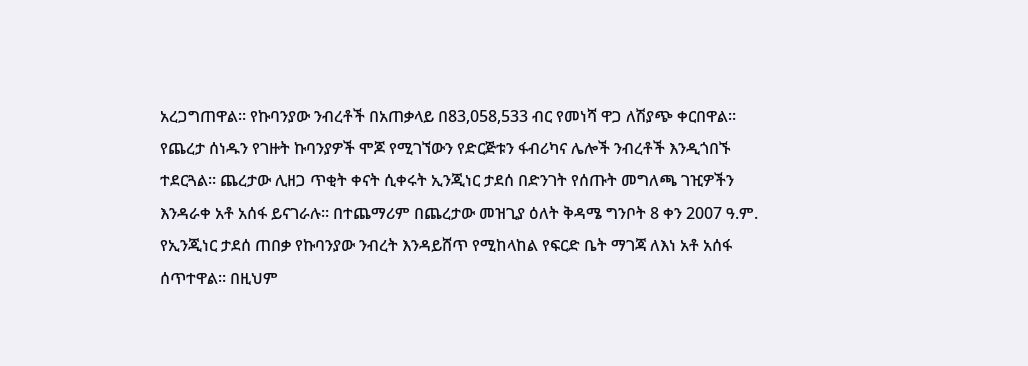አረጋግጠዋል፡፡ የኩባንያው ንብረቶች በአጠቃላይ በ83,058,533 ብር የመነሻ ዋጋ ለሽያጭ ቀርበዋል፡፡
የጨረታ ሰነዱን የገዙት ኩባንያዎች ሞጆ የሚገኘውን የድርጅቱን ፋብሪካና ሌሎች ንብረቶች እንዲጎበኙ ተደርጓል፡፡ ጨረታው ሊዘጋ ጥቂት ቀናት ሲቀሩት ኢንጂነር ታደሰ በድንገት የሰጡት መግለጫ ገዢዎችን እንዳራቀ አቶ አሰፋ ይናገራሉ፡፡ በተጨማሪም በጨረታው መዝጊያ ዕለት ቅዳሜ ግንቦት 8 ቀን 2007 ዓ.ም. የኢንጂነር ታደሰ ጠበቃ የኩባንያው ንብረት እንዳይሸጥ የሚከላከል የፍርድ ቤት ማገጃ ለእነ አቶ አሰፋ ሰጥተዋል፡፡ በዚህም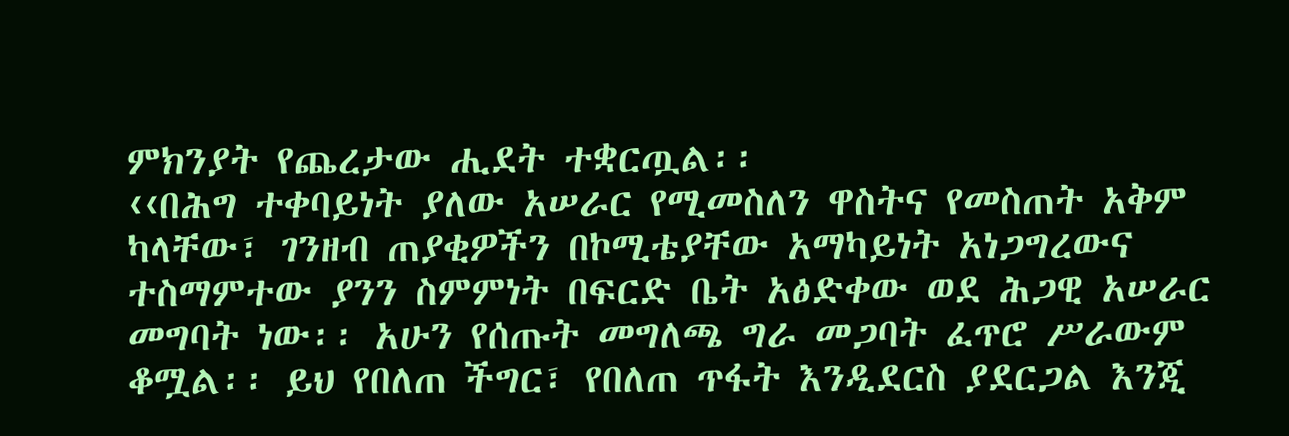ምክንያት የጨረታው ሒደት ተቋርጧል፡፡
‹‹በሕግ ተቀባይነት ያለው አሠራር የሚመስለን ዋስትና የመስጠት አቅም ካላቸው፣ ገንዘብ ጠያቂዎችን በኮሚቴያቸው አማካይነት አነጋግረውና ተስማምተው ያንን ስምምነት በፍርድ ቤት አፅድቀው ወደ ሕጋዊ አሠራር መግባት ነው፡፡ አሁን የሰጡት መግለጫ ግራ መጋባት ፈጥሮ ሥራውም ቆሟል፡፡ ይህ የበለጠ ችግር፣ የበለጠ ጥፋት እንዲደርስ ያደርጋል እንጂ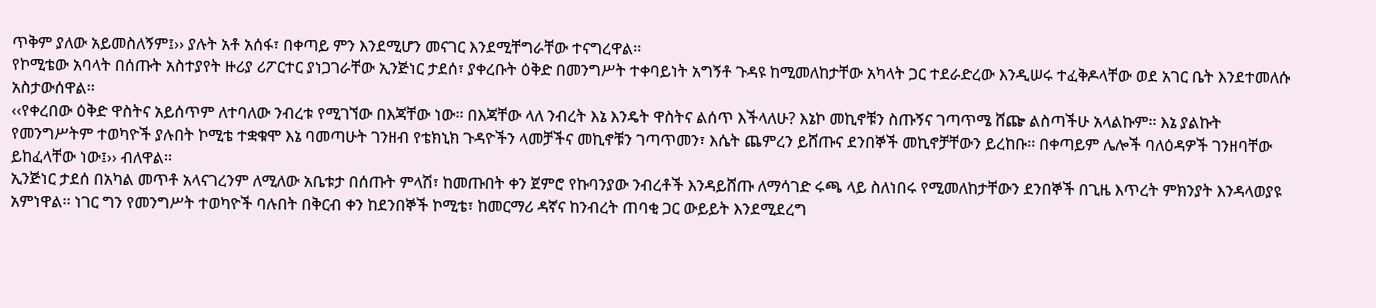ጥቅም ያለው አይመስለኝም፤›› ያሉት አቶ አሰፋ፣ በቀጣይ ምን እንደሚሆን መናገር እንደሚቸግራቸው ተናግረዋል፡፡
የኮሚቴው አባላት በሰጡት አስተያየት ዙሪያ ሪፖርተር ያነጋገራቸው ኢንጅነር ታደሰ፣ ያቀረቡት ዕቅድ በመንግሥት ተቀባይነት አግኝቶ ጉዳዩ ከሚመለከታቸው አካላት ጋር ተደራድረው እንዲሠሩ ተፈቅዶላቸው ወደ አገር ቤት እንደተመለሱ አስታውሰዋል፡፡
‹‹የቀረበው ዕቅድ ዋስትና አይሰጥም ለተባለው ንብረቱ የሚገኘው በእጃቸው ነው፡፡ በእጃቸው ላለ ንብረት እኔ እንዴት ዋስትና ልሰጥ እችላለሁ? እኔኮ መኪኖቹን ስጡኝና ገጣጥሜ ሸጬ ልስጣችሁ አላልኩም፡፡ እኔ ያልኩት የመንግሥትም ተወካዮች ያሉበት ኮሚቴ ተቋቁሞ እኔ ባመጣሁት ገንዘብ የቴክኒክ ጉዳዮችን ላመቻችና መኪኖቹን ገጣጥመን፣ እሴት ጨምረን ይሸጡና ደንበኞች መኪኖቻቸውን ይረከቡ፡፡ በቀጣይም ሌሎች ባለዕዳዎች ገንዘባቸው ይከፈላቸው ነው፤›› ብለዋል፡፡
ኢንጅነር ታደሰ በአካል መጥቶ አላናገረንም ለሚለው አቤቱታ በሰጡት ምላሽ፣ ከመጡበት ቀን ጀምሮ የኩባንያው ንብረቶች እንዳይሸጡ ለማሳገድ ሩጫ ላይ ስለነበሩ የሚመለከታቸውን ደንበኞች በጊዜ እጥረት ምክንያት እንዳላወያዩ አምነዋል፡፡ ነገር ግን የመንግሥት ተወካዮች ባሉበት በቅርብ ቀን ከደንበኞች ኮሚቴ፣ ከመርማሪ ዳኛና ከንብረት ጠባቂ ጋር ውይይት እንደሚደረግ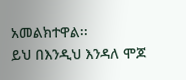አመልክተዋል፡፡
ይህ በእንዲህ እንዳለ ሞጆ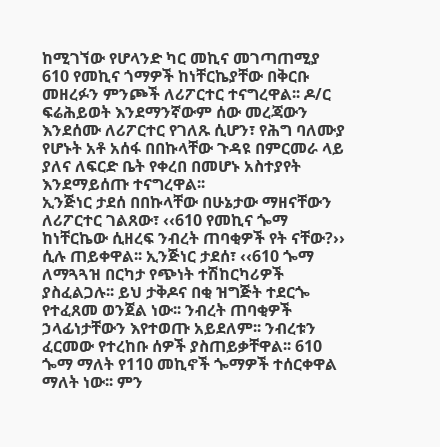ከሚገኘው የሆላንድ ካር መኪና መገጣጠሚያ 610 የመኪና ጎማዎች ከነቸርኬያቸው በቅርቡ መዘረፉን ምንጮች ለሪፖርተር ተናግረዋል፡፡ ዶ/ር ፍሬሕይወት እንደማንኛውም ሰው መረጃውን እንደሰሙ ለሪፖርተር የገለጹ ሲሆን፣ የሕግ ባለሙያ የሆኑት አቶ አሰፋ በበኩላቸው ጉዳዩ በምርመራ ላይ ያለና ለፍርድ ቤት የቀረበ በመሆኑ አስተያየት እንደማይሰጡ ተናግረዋል፡፡
ኢንጅነር ታደሰ በበኩላቸው በሁኔታው ማዘናቸውን ለሪፖርተር ገልጸው፣ ‹‹610 የመኪና ጐማ ከነቸርኬው ሲዘረፍ ንብረት ጠባቂዎች የት ናቸው?›› ሲሉ ጠይቀዋል፡፡ ኢንጅነር ታደሰ፣ ‹‹610 ጐማ ለማጓጓዝ በርካታ የጭነት ተሽከርካሪዎች ያስፈልጋሉ፡፡ ይህ ታቅዶና በቂ ዝግጅት ተደርጐ የተፈጸመ ወንጀል ነው፡፡ ንብረት ጠባቂዎች ኃላፊነታቸውን እየተወጡ አይደለም፡፡ ንብረቱን ፈርመው የተረከቡ ሰዎች ያስጠይቃቸዋል፡፡ 610 ጐማ ማለት የ110 መኪኖች ጐማዎች ተሰርቀዋል ማለት ነው፡፡ ምን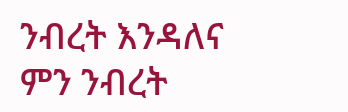ንብረት እንዳለና ምን ንብረት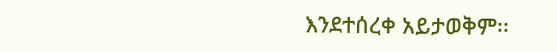እንደተሰረቀ አይታወቅም፡፡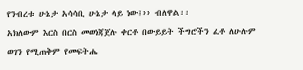የንብረቱ ሁኔታ አሳሳቢ ሁኔታ ላይ ነው፤›› ብለዋል፡፡
አክለውም እርስ በርስ መወነጃጀሉ ቀርቶ በውይይት ችግሮችን ፈቶ ለሁሉም ወገን የሚጠቅም የመፍትሔ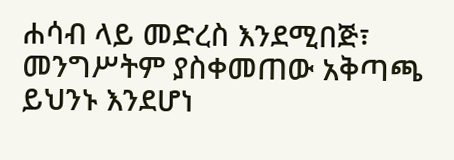ሐሳብ ላይ መድረስ እንደሚበጅ፣ መንግሥትም ያስቀመጠው አቅጣጫ ይህንኑ እንደሆነ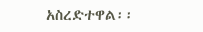አስረድተዋል፡፡